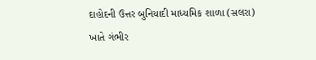દાહોદની ઉત્તર બુનિયાદી માધ્યમિક શાળા (સલરા) ખાતે ગંભીર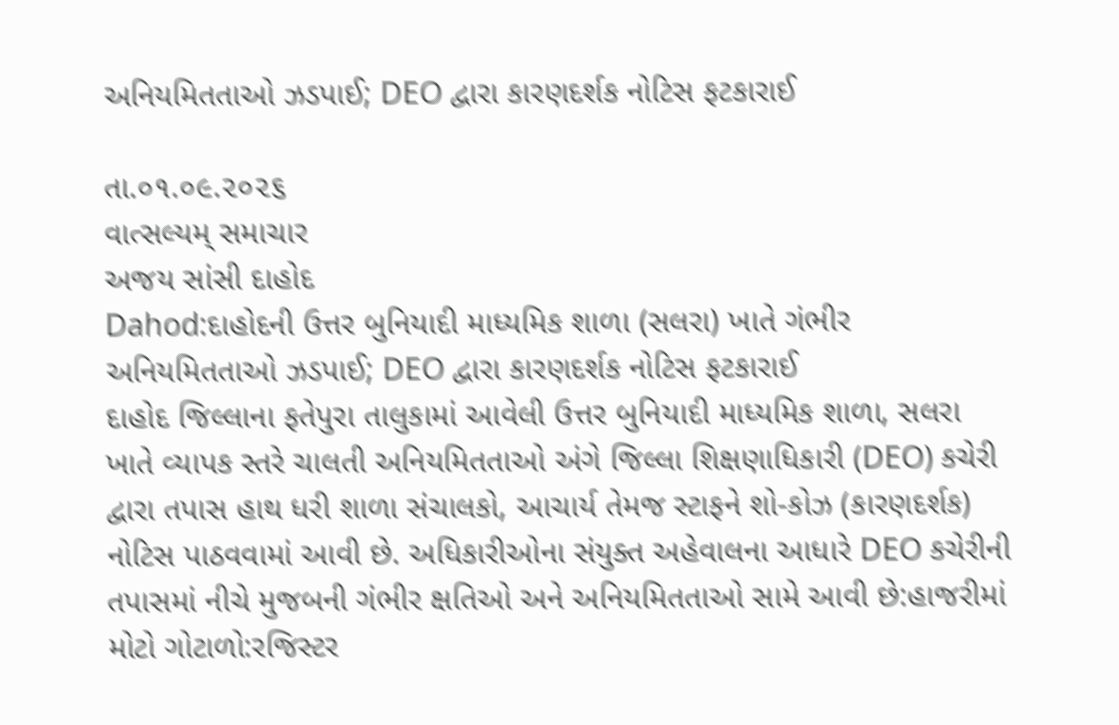અનિયમિતતાઓ ઝડપાઈ; DEO દ્વારા કારણદર્શક નોટિસ ફટકારાઈ

તા.૦૧.૦૯.૨૦૨૬
વાત્સલ્યમ્ સમાચાર
અજય સાંસી દાહોદ
Dahod:દાહોદની ઉત્તર બુનિયાદી માધ્યમિક શાળા (સલરા) ખાતે ગંભીર અનિયમિતતાઓ ઝડપાઈ; DEO દ્વારા કારણદર્શક નોટિસ ફટકારાઈ
દાહોદ જિલ્લાના ફતેપુરા તાલુકામાં આવેલી ઉત્તર બુનિયાદી માધ્યમિક શાળા, સલરા ખાતે વ્યાપક સ્તરે ચાલતી અનિયમિતતાઓ અંગે જિલ્લા શિક્ષણાધિકારી (DEO) કચેરી દ્વારા તપાસ હાથ ધરી શાળા સંચાલકો, આચાર્ય તેમજ સ્ટાફને શો-કોઝ (કારણદર્શક) નોટિસ પાઠવવામાં આવી છે. અધિકારીઓના સંયુક્ત અહેવાલના આધારે DEO કચેરીની તપાસમાં નીચે મુજબની ગંભીર ક્ષતિઓ અને અનિયમિતતાઓ સામે આવી છે:હાજરીમાં મોટો ગોટાળો:રજિસ્ટર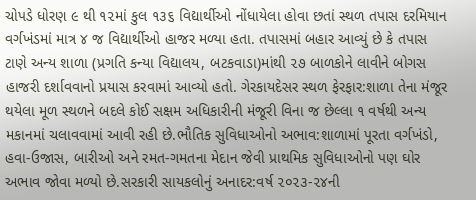ચોપડે ધોરણ ૯ થી ૧૨માં કુલ ૧૩૬ વિદ્યાર્થીઓ નોંધાયેલા હોવા છતાં સ્થળ તપાસ દરમિયાન વર્ગખંડમાં માત્ર ૪ જ વિદ્યાર્થીઓ હાજર મળ્યા હતા. તપાસમાં બહાર આવ્યું છે કે તપાસ ટાણે અન્ય શાળા (પ્રગતિ કન્યા વિદ્યાલય, બટકવાડા)માંથી ૨૭ બાળકોને લાવીને બોગસ હાજરી દર્શાવવાનો પ્રયાસ કરવામાં આવ્યો હતો. ગેરકાયદેસર સ્થળ ફેરફાર:શાળા તેના મંજૂર થયેલા મૂળ સ્થળને બદલે કોઈ સક્ષમ અધિકારીની મંજૂરી વિના જ છેલ્લા ૧ વર્ષથી અન્ય મકાનમાં ચલાવવામાં આવી રહી છે.ભૌતિક સુવિધાઓનો અભાવ:શાળામાં પૂરતા વર્ગખંડો, હવા-ઉજાસ, બારીઓ અને રમત-ગમતના મેદાન જેવી પ્રાથમિક સુવિધાઓનો પણ ઘોર અભાવ જોવા મળ્યો છે.સરકારી સાયકલોનું અનાદર:વર્ષ ૨૦૨૩-૨૪ની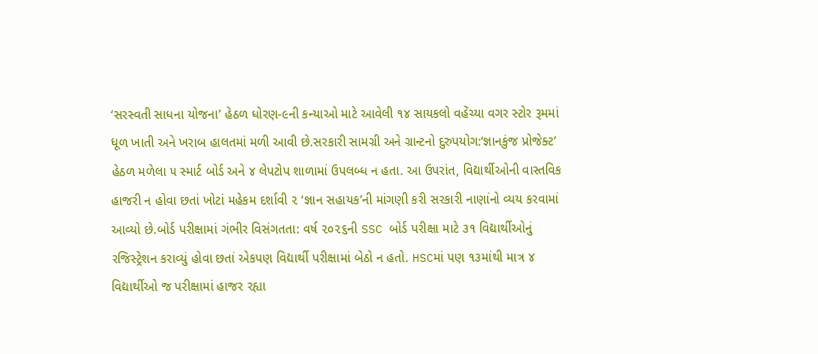‘સરસ્વતી સાધના યોજના’ હેઠળ ધોરણ-૯ની કન્યાઓ માટે આવેલી ૧૪ સાયકલો વહેંચ્યા વગર સ્ટોર રૂમમાં ધૂળ ખાતી અને ખરાબ હાલતમાં મળી આવી છે.સરકારી સામગ્રી અને ગ્રાન્ટનો દુરુપયોગ:‘જ્ઞાનકુંજ પ્રોજેક્ટ’ હેઠળ મળેલા ૫ સ્માર્ટ બોર્ડ અને ૪ લેપટોપ શાળામાં ઉપલબ્ધ ન હતા. આ ઉપરાંત, વિદ્યાર્થીઓની વાસ્તવિક હાજરી ન હોવા છતાં ખોટાં મહેકમ દર્શાવી ૨ ‘જ્ઞાન સહાયક’ની માંગણી કરી સરકારી નાણાંનો વ્યય કરવામાં આવ્યો છે.બોર્ડ પરીક્ષામાં ગંભીર વિસંગતતા: વર્ષ ૨૦૨૬ની SSC બોર્ડ પરીક્ષા માટે ૩૧ વિદ્યાર્થીઓનું રજિસ્ટ્રેશન કરાવ્યું હોવા છતાં એકપણ વિદ્યાર્થી પરીક્ષામાં બેઠો ન હતો. HSCમાં પણ ૧૩માંથી માત્ર ૪ વિદ્યાર્થીઓ જ પરીક્ષામાં હાજર રહ્યા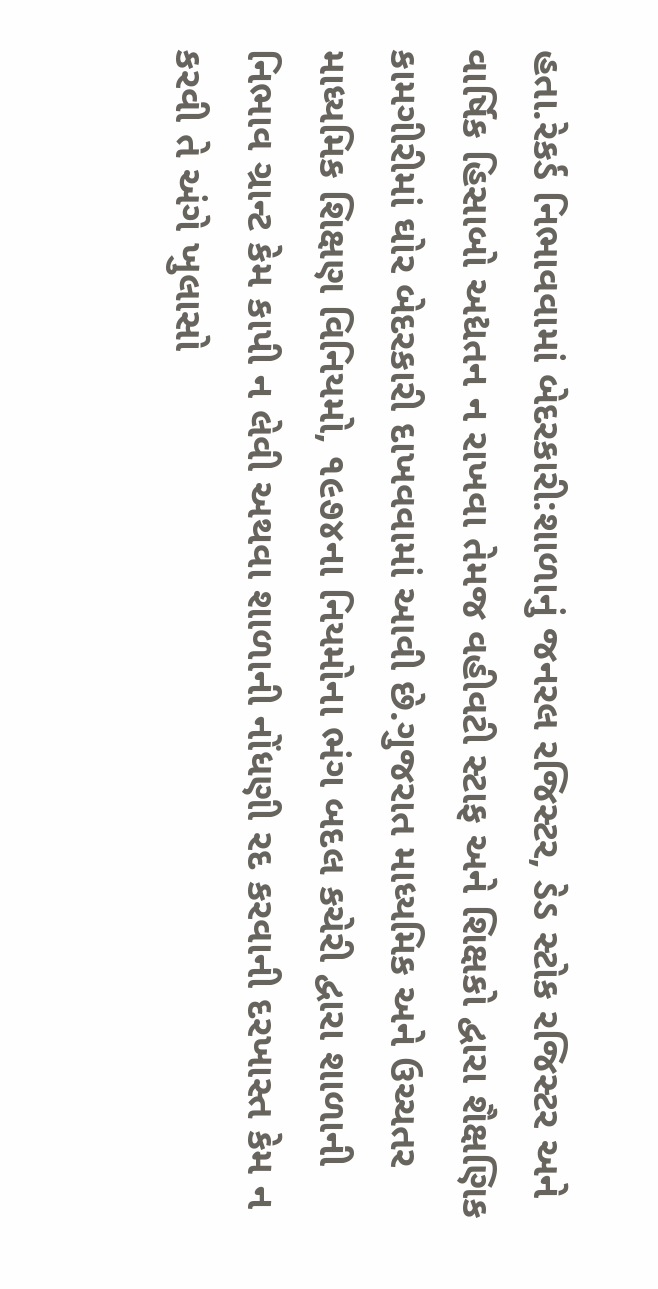હતા.રેકર્ડ નિભાવવામાં બેદરકારી:શાળાનું જનરલ રજિસ્ટર, ડેડ સ્ટોક રજિસ્ટર અને વાર્ષિક હિસાબો અદ્યતન ન રાખવા તેમજ વહીવટી સ્ટાફ અને શિક્ષકો દ્વારા શૈક્ષણિક કામગીરીમાં ઘોર બેદરકારી દાખવવામાં આવી છે.ગુજરાત માધ્યમિક અને ઉચ્ચતર માધ્યમિક શિક્ષણ વિનિયમો, ૧૯૭૪ના નિયમોના ભંગ બદલ કચેરી દ્વારા શાળાની નિભાવ ગ્રાન્ટ કેમ કાપી ન લેવી અથવા શાળાની નોંધણી રદ કરવાની દરખાસ્ત કેમ ન કરવી તે અંગે ખુલાસો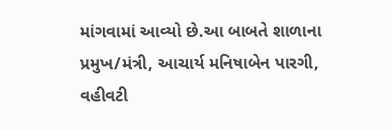માંગવામાં આવ્યો છે.આ બાબતે શાળાના પ્રમુખ/મંત્રી, આચાર્ય મનિષાબેન પારગી, વહીવટી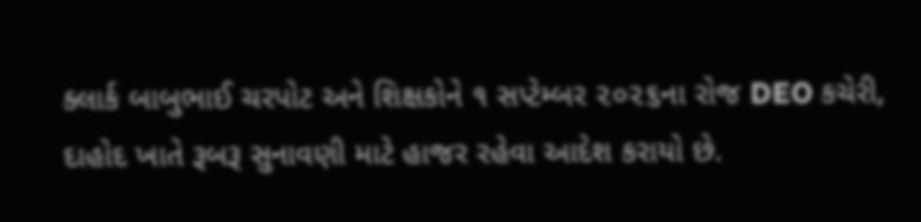ક્લાર્ક બાબુભાઈ ચરપોટ અને શિક્ષકોને ૧ સપ્ટેમ્બર ૨૦૨૬ના રોજ DEO કચેરી, દાહોદ ખાતે રૂબરૂ સુનાવણી માટે હાજર રહેવા આદેશ કરાયો છે.